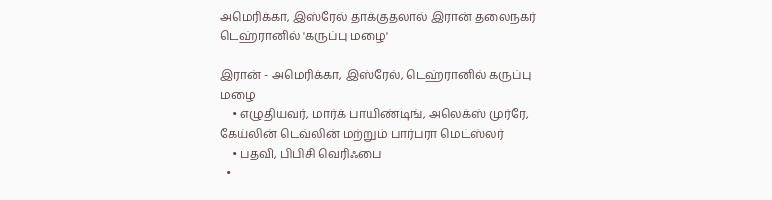அமெரிக்கா, இஸ்ரேல் தாக்குதலால் இரான் தலைநகர் டெஹ்ரானில் 'கருப்பு மழை'

இரான் - அமெரிக்கா, இஸ்ரேல், டெஹ்ரானில் கருப்பு மழை
    • எழுதியவர், மார்க் பாயிண்டிங், அலெக்ஸ் முர்ரே, கேய்லின் டெவ்லின் மற்றும் பார்பரா மெட்ஸ்லர்
    • பதவி, பிபிசி வெரிஃபை
  •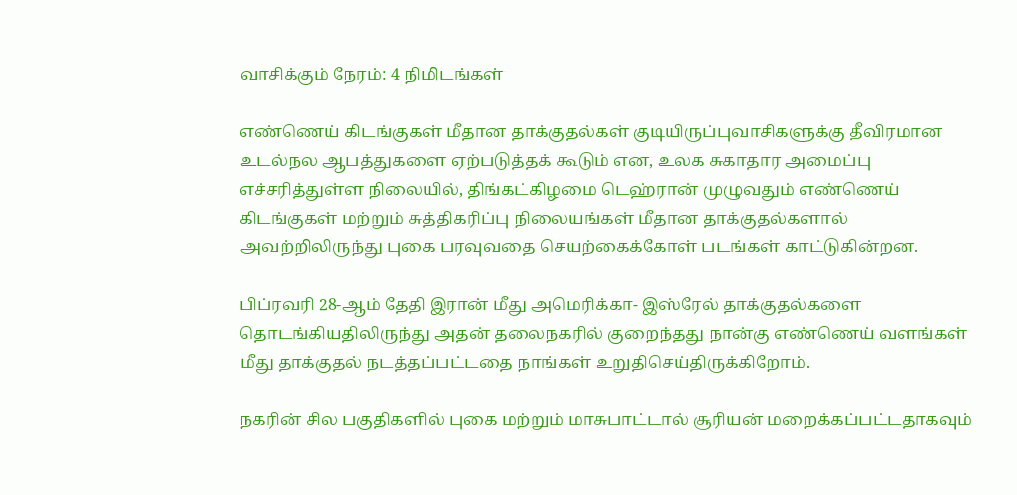வாசிக்கும் நேரம்: 4 நிமிடங்கள்

எண்ணெய் கிடங்குகள் மீதான தாக்குதல்கள் குடியிருப்புவாசிகளுக்கு தீவிரமான உடல்நல ஆபத்துகளை ஏற்படுத்தக் கூடும் என, உலக சுகாதார அமைப்பு எச்சரித்துள்ள நிலையில், திங்கட்கிழமை டெஹ்ரான் முழுவதும் எண்ணெய் கிடங்குகள் மற்றும் சுத்திகரிப்பு நிலையங்கள் மீதான தாக்குதல்களால் அவற்றிலிருந்து புகை பரவுவதை செயற்கைக்கோள் படங்கள் காட்டுகின்றன.

பிப்ரவரி 28-ஆம் தேதி இரான் மீது அமெரிக்கா- இஸ்ரேல் தாக்குதல்களை தொடங்கியதிலிருந்து அதன் தலைநகரில் குறைந்தது நான்கு எண்ணெய் வளங்கள் மீது தாக்குதல் நடத்தப்பட்டதை நாங்கள் உறுதிசெய்திருக்கிறோம்.

நகரின் சில பகுதிகளில் புகை மற்றும் மாசுபாட்டால் சூரியன் மறைக்கப்பட்டதாகவும்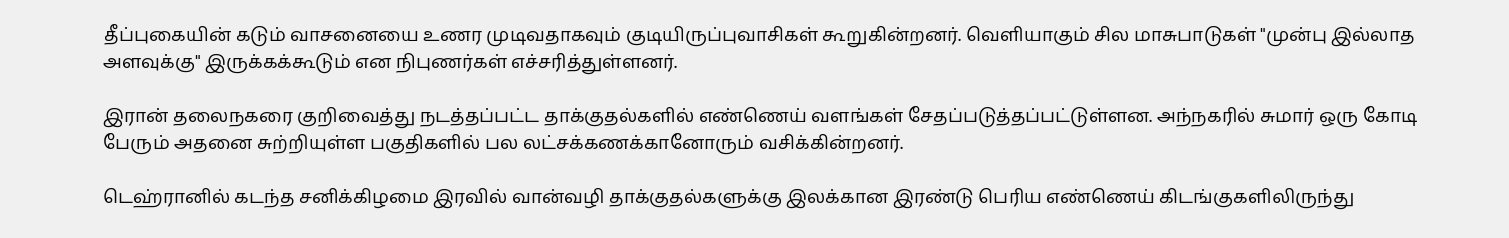தீப்புகையின் கடும் வாசனையை உணர முடிவதாகவும் குடியிருப்புவாசிகள் கூறுகின்றனர். வெளியாகும் சில மாசுபாடுகள் "முன்பு இல்லாத அளவுக்கு" இருக்கக்கூடும் என நிபுணர்கள் எச்சரித்துள்ளனர்.

இரான் தலைநகரை குறிவைத்து நடத்தப்பட்ட தாக்குதல்களில் எண்ணெய் வளங்கள் சேதப்படுத்தப்பட்டுள்ளன. அந்நகரில் சுமார் ஒரு கோடி பேரும் அதனை சுற்றியுள்ள பகுதிகளில் பல லட்சக்கணக்கானோரும் வசிக்கின்றனர்.

டெஹ்ரானில் கடந்த சனிக்கிழமை இரவில் வான்வழி தாக்குதல்களுக்கு இலக்கான இரண்டு பெரிய எண்ணெய் கிடங்குகளிலிருந்து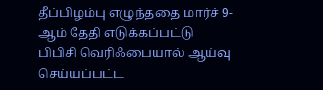தீப்பிழம்பு எழுந்ததை மார்ச் 9-ஆம் தேதி எடுக்கப்பட்டு பிபிசி வெரிஃபையால் ஆய்வு செய்யப்பட்ட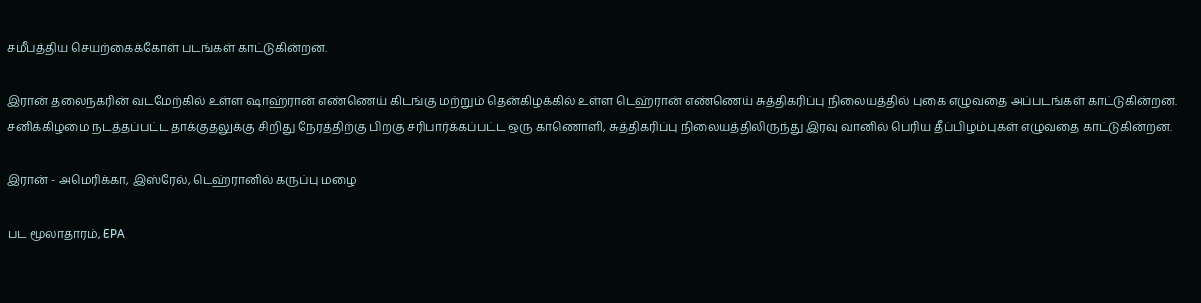சமீபத்திய செயற்கைக்கோள் படங்கள் காட்டுகின்றன.

இரான் தலைநகரின் வடமேற்கில் உள்ள ஷாஹ்ரான் எண்ணெய் கிடங்கு மற்றும் தென்கிழக்கில் உள்ள டெஹ்ரான் எண்ணெய் சுத்திகரிப்பு நிலையத்தில் புகை எழுவதை அப்படங்கள் காட்டுகின்றன. சனிக்கிழமை நடத்தப்பட்ட தாக்குதலுக்கு சிறிது நேரத்திற்கு பிறகு சரிபார்க்கப்பட்ட ஒரு காணொளி, சுத்திகரிப்பு நிலையத்திலிருந்து இரவு வானில் பெரிய தீப்பிழம்புகள் எழுவதை காட்டுகின்றன.

இரான் - அமெரிக்கா, இஸ்ரேல், டெஹ்ரானில் கருப்பு மழை

பட மூலாதாரம், EPA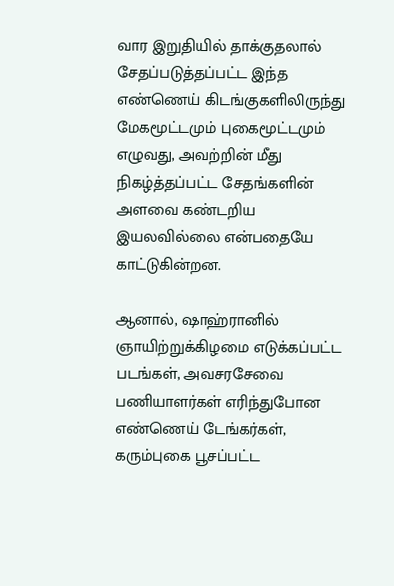வார இறுதியில் தாக்குதலால் சேதப்படுத்தப்பட்ட இந்த எண்ணெய் கிடங்குகளிலிருந்து மேகமூட்டமும் புகைமூட்டமும் எழுவது, அவற்றின் மீது நிகழ்த்தப்பட்ட சேதங்களின் அளவை கண்டறிய இயலவில்லை என்பதையே காட்டுகின்றன.

ஆனால், ஷாஹ்ரானில் ஞாயிற்றுக்கிழமை எடுக்கப்பட்ட படங்கள், அவசரசேவை பணியாளர்கள் எரிந்துபோன எண்ணெய் டேங்கர்கள், கரும்புகை பூசப்பட்ட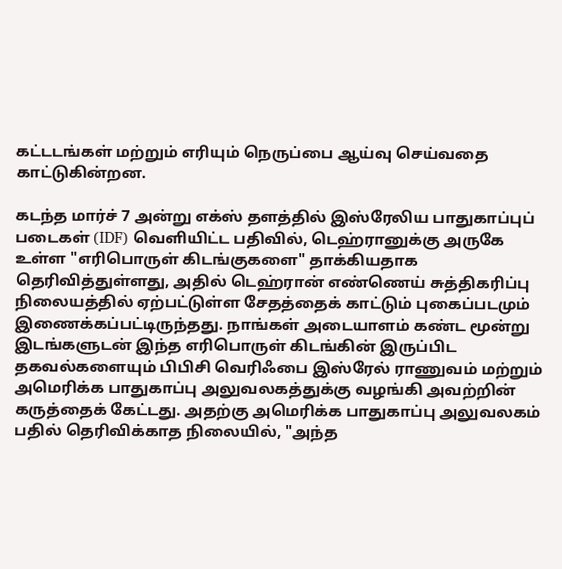கட்டடங்கள் மற்றும் எரியும் நெருப்பை ஆய்வு செய்வதை காட்டுகின்றன.

கடந்த மார்ச் 7 அன்று எக்ஸ் தளத்தில் இஸ்ரேலிய பாதுகாப்புப் படைகள் (IDF) வெளியிட்ட பதிவில், டெஹ்ரானுக்கு அருகே உள்ள "எரிபொருள் கிடங்குகளை" தாக்கியதாக தெரிவித்துள்ளது, அதில் டெஹ்ரான் எண்ணெய் சுத்திகரிப்பு நிலையத்தில் ஏற்பட்டுள்ள சேதத்தைக் காட்டும் புகைப்படமும் இணைக்கப்பட்டிருந்தது. நாங்கள் அடையாளம் கண்ட மூன்று இடங்களுடன் இந்த எரிபொருள் கிடங்கின் இருப்பிட தகவல்களையும் பிபிசி வெரிஃபை இஸ்ரேல் ராணுவம் மற்றும் அமெரிக்க பாதுகாப்பு அலுவலகத்துக்கு வழங்கி அவற்றின் கருத்தைக் கேட்டது. அதற்கு அமெரிக்க பாதுகாப்பு அலுவலகம் பதில் தெரிவிக்காத நிலையில், "அந்த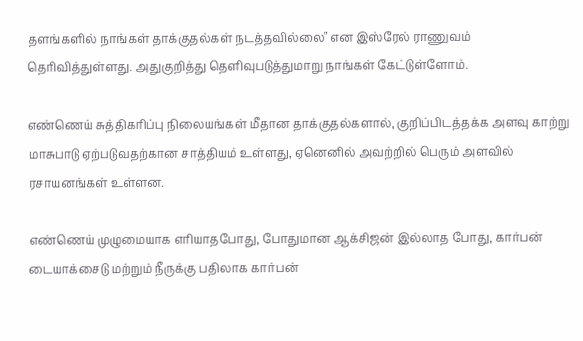தளங்களில் நாங்கள் தாக்குதல்கள் நடத்தவில்லை" என இஸ்ரேல் ராணுவம் தெரிவித்துள்ளது. அதுகுறித்து தெளிவுபடுத்துமாறு நாங்கள் கேட்டுள்ளோம்.

எண்ணெய் சுத்திகரிப்பு நிலையங்கள் மீதான தாக்குதல்களால், குறிப்பிடத்தக்க அளவு காற்று மாசுபாடு ஏற்படுவதற்கான சாத்தியம் உள்ளது, ஏனெனில் அவற்றில் பெரும் அளவில் ரசாயனங்கள் உள்ளன.

எண்ணெய் முழுமையாக எரியாதபோது, போதுமான ஆக்சிஜன் இல்லாத போது, கார்பன் டையாக்சைடு மற்றும் நீருக்கு பதிலாக கார்பன்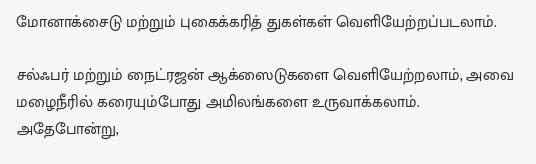மோனாக்சைடு மற்றும் புகைக்கரித் துகள்கள் வெளியேற்றப்படலாம்.

சல்ஃபர் மற்றும் நைட்ரஜன் ஆக்ஸைடுகளை வெளியேற்றலாம், அவை மழைநீரில் கரையும்போது அமிலங்களை உருவாக்கலாம். அதேபோன்று,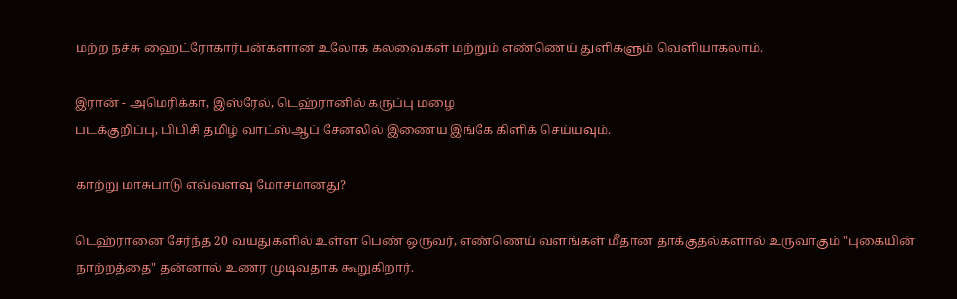மற்ற நச்சு ஹைட்ரோகார்பன்களான உலோக கலவைகள் மற்றும் எண்ணெய் துளிகளும் வெளியாகலாம்.

இரான் - அமெரிக்கா, இஸ்ரேல், டெஹ்ரானில் கருப்பு மழை
படக்குறிப்பு, பிபிசி தமிழ் வாட்ஸ்ஆப் சேனலில் இணைய இங்கே கிளிக் செய்யவும்.

காற்று மாசுபாடு எவ்வளவு மோசமானது?

டெஹ்ரானை சேர்ந்த 20 வயதுகளில் உள்ள பெண் ஒருவர், எண்ணெய் வளங்கள் மீதான தாக்குதல்களால் உருவாகும் "புகையின் நாற்றத்தை" தன்னால் உணர முடிவதாக கூறுகிறார்.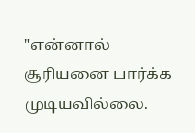"என்னால் சூரியனை பார்க்க முடியவில்லை.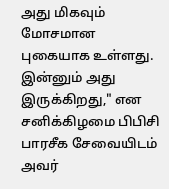அது மிகவும் மோசமான புகையாக உள்ளது. இன்னும் அது இருக்கிறது," என சனிக்கிழமை பிபிசி பாரசீக சேவையிடம் அவர்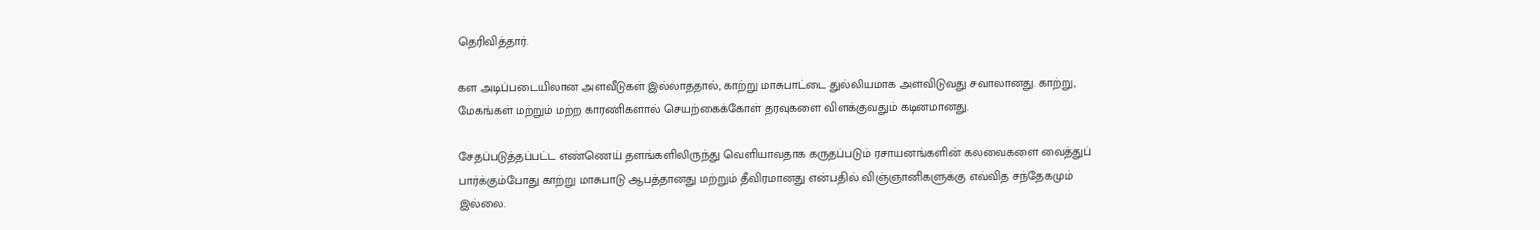தெரிவித்தார்.

கள அடிப்படையிலான அளவீடுகள் இல்லாததால், காற்று மாசுபாட்டை துல்லியமாக அளவிடுவது சவாலானது. காற்று, மேகங்கள் மற்றும் மற்ற காரணிகளால் செயற்கைக்கோள் தரவுகளை விளக்குவதும் கடினமானது.

சேதப்படுத்தப்பட்ட எண்ணெய் தளங்களிலிருந்து வெளியாவதாக கருதப்படும் ரசாயனங்களின் கலவைகளை வைத்துப் பார்க்கும்போது காற்று மாசுபாடு ஆபத்தானது மற்றும் தீவிரமானது என்பதில் விஞ்ஞானிகளுக்கு எவ்வித சந்தேகமும் இல்லை.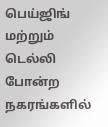பெய்ஜிங் மற்றும் டெல்லி போன்ற நகரங்களில்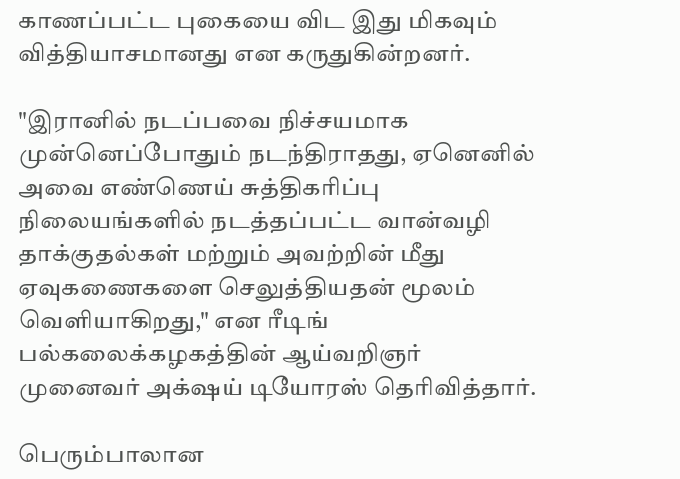காணப்பட்ட புகையை விட இது மிகவும் வித்தியாசமானது என கருதுகின்றனர்.

"இரானில் நடப்பவை நிச்சயமாக முன்னெப்போதும் நடந்திராதது, ஏனெனில் அவை எண்ணெய் சுத்திகரிப்பு நிலையங்களில் நடத்தப்பட்ட வான்வழி தாக்குதல்கள் மற்றும் அவற்றின் மீது ஏவுகணைகளை செலுத்தியதன் மூலம் வெளியாகிறது," என ரீடிங் பல்கலைக்கழகத்தின் ஆய்வறிஞர் முனைவர் அக்‌ஷய் டியோரஸ் தெரிவித்தார்.

பெரும்பாலான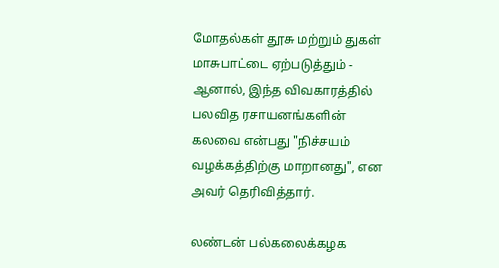மோதல்கள் தூசு மற்றும் துகள் மாசுபாட்டை ஏற்படுத்தும் - ஆனால், இந்த விவகாரத்தில் பலவித ரசாயனங்களின் கலவை என்பது "நிச்சயம் வழக்கத்திற்கு மாறானது", என அவர் தெரிவித்தார்.

லண்டன் பல்கலைக்கழக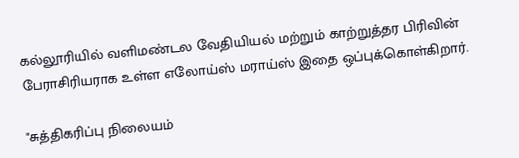கல்லூரியில் வளிமண்டல வேதியியல் மற்றும் காற்றுத்தர பிரிவின் பேராசிரியராக உள்ள எலோய்ஸ் மராய்ஸ் இதை ஒப்புக்கொள்கிறார்.

"சுத்திகரிப்பு நிலையம்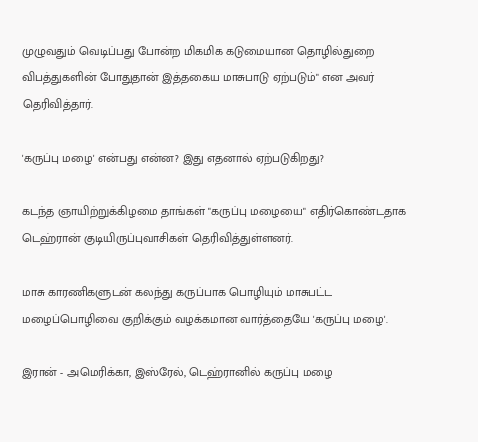முழுவதும் வெடிப்பது போன்ற மிகமிக கடுமையான தொழில்துறை விபத்துகளின் போதுதான் இத்தகைய மாசுபாடு ஏற்படும்" என அவர் தெரிவித்தார்.

'கருப்பு மழை' என்பது என்ன? இது எதனால் ஏற்படுகிறது?

கடந்த ஞாயிற்றுக்கிழமை தாங்கள் "கருப்பு மழையை" எதிர்கொண்டதாக டெஹ்ரான் குடியிருப்புவாசிகள் தெரிவித்துள்ளனர்.

மாசு காரணிகளுடன் கலந்து கருப்பாக பொழியும் மாசுபட்ட மழைப்பொழிவை குறிக்கும் வழக்கமான வார்த்தையே 'கருப்பு மழை'.

இரான் - அமெரிக்கா, இஸ்ரேல், டெஹ்ரானில் கருப்பு மழை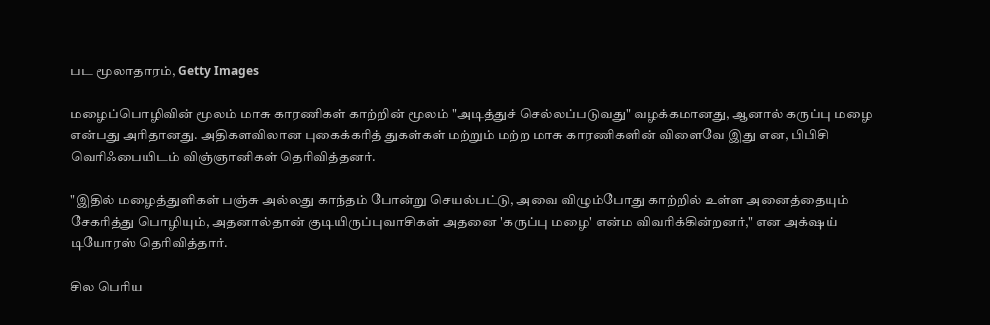பட மூலாதாரம், Getty Images

மழைப்பொழிவின் மூலம் மாசு காரணிகள் காற்றின் மூலம் "அடித்துச் செல்லப்படுவது" வழக்கமானது, ஆனால் கருப்பு மழை என்பது அரிதானது. அதிகளவிலான புகைக்கரித் துகள்கள் மற்றும் மற்ற மாசு காரணிகளின் விளைவே இது என, பிபிசி வெரிஃபையிடம் விஞ்ஞானிகள் தெரிவித்தனர்.

"இதில் மழைத்துளிகள் பஞ்சு அல்லது காந்தம் போன்று செயல்பட்டு, அவை விழும்போது காற்றில் உள்ள அனைத்தையும் சேகரித்து பொழியும், அதனால்தான் குடியிருப்புவாசிகள் அதனை 'கருப்பு மழை' என்ம விவரிக்கின்றனர்," என அக்‌ஷய் டியோரஸ் தெரிவித்தார்.

சில பெரிய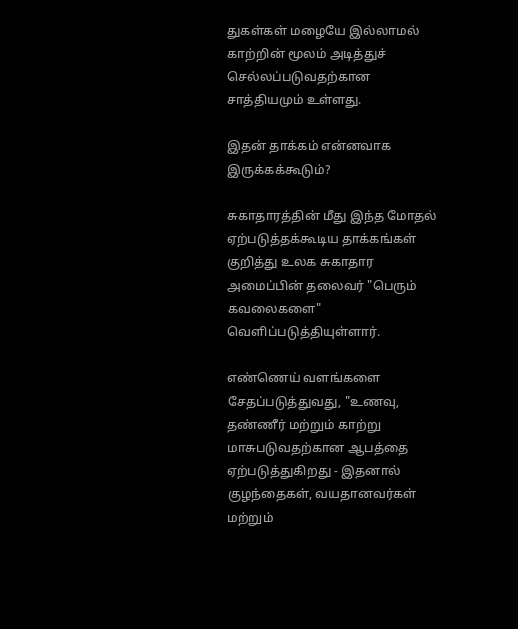துகள்கள் மழையே இல்லாமல் காற்றின் மூலம் அடித்துச் செல்லப்படுவதற்கான சாத்தியமும் உள்ளது.

இதன் தாக்கம் என்னவாக இருக்கக்கூடும்?

சுகாதாரத்தின் மீது இந்த மோதல் ஏற்படுத்தக்கூடிய தாக்கங்கள் குறித்து உலக சுகாதார அமைப்பின் தலைவர் "பெரும் கவலைகளை" வெளிப்படுத்தியுள்ளார்.

எண்ணெய் வளங்களை சேதப்படுத்துவது, "உணவு, தண்ணீர் மற்றும் காற்று மாசுபடுவதற்கான ஆபத்தை ஏற்படுத்துகிறது - இதனால் குழந்தைகள், வயதானவர்கள் மற்றும்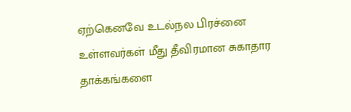ஏற்கெனவே உடல்நல பிரச்னை உள்ளவர்கள் மீது தீவிரமான சுகாதார தாக்கங்களை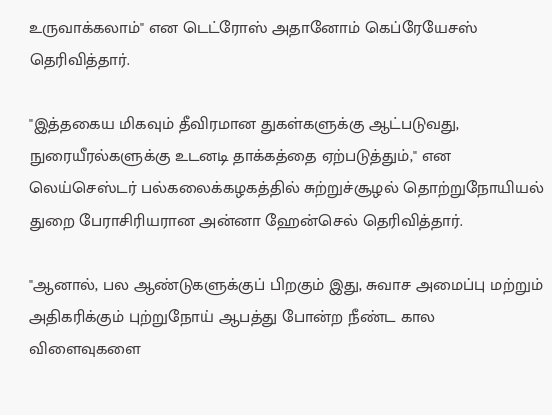உருவாக்கலாம்" என டெட்ரோஸ் அதானோம் கெப்ரேயேசஸ் தெரிவித்தார்.

"இத்தகைய மிகவும் தீவிரமான துகள்களுக்கு ஆட்படுவது, நுரையீரல்களுக்கு உடனடி தாக்கத்தை ஏற்படுத்தும்," என லெய்செஸ்டர் பல்கலைக்கழகத்தில் சுற்றுச்சூழல் தொற்றுநோயியல் துறை பேராசிரியரான அன்னா ஹேன்செல் தெரிவித்தார்.

"ஆனால், பல ஆண்டுகளுக்குப் பிறகும் இது, சுவாச அமைப்பு மற்றும் அதிகரிக்கும் புற்றுநோய் ஆபத்து போன்ற நீண்ட கால விளைவுகளை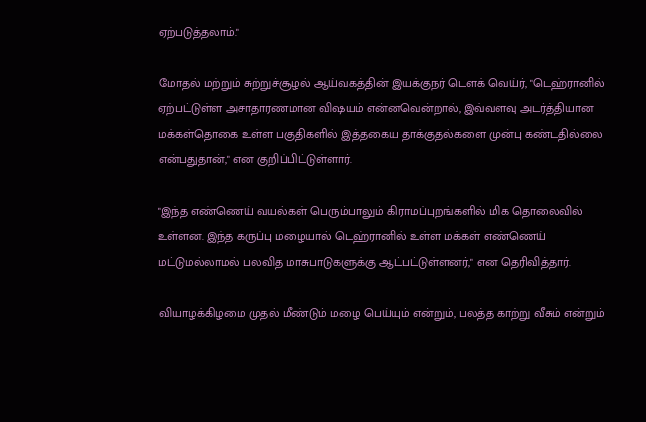ஏற்படுத்தலாம்."

மோதல் மற்றும் சுற்றுச்சூழல் ஆய்வகத்தின் இயக்குநர் டௌக் வெய்ர், "டெஹ்ரானில் ஏற்பட்டுள்ள அசாதாரணமான விஷயம் என்னவென்றால், இவ்வளவு அடர்த்தியான மக்கள்தொகை உள்ள பகுதிகளில் இத்தகைய தாக்குதல்களை முன்பு கண்டதில்லை என்பதுதான்," என குறிப்பிட்டுள்ளார்.

"இந்த எண்ணெய் வயல்கள் பெரும்பாலும் கிராமப்புறங்களில் மிக தொலைவில் உள்ளன. இந்த கருப்பு மழையால் டெஹ்ரானில் உள்ள மக்கள் எண்ணெய் மட்டுமல்லாமல் பலவித மாசுபாடுகளுக்கு ஆட்பட்டுள்ளனர்," என தெரிவித்தார்.

வியாழக்கிழமை முதல் மீண்டும் மழை பெய்யும் என்றும், பலத்த காற்று வீசும் என்றும்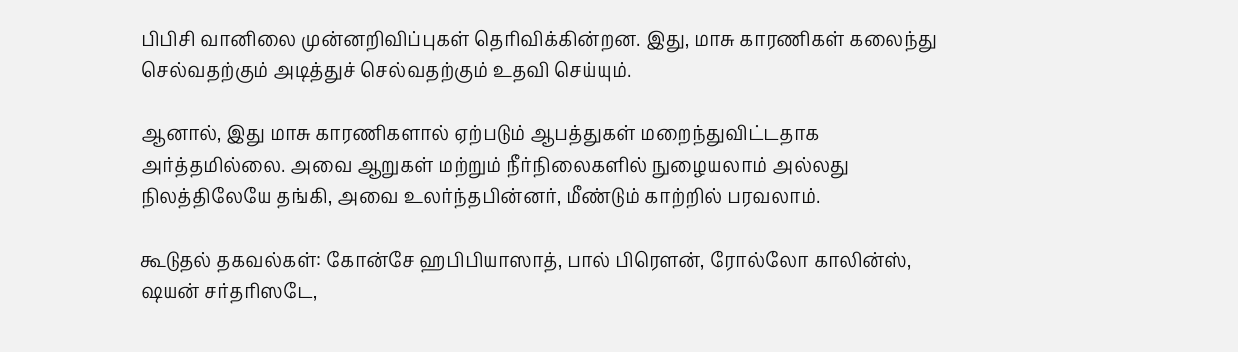பிபிசி வானிலை முன்னறிவிப்புகள் தெரிவிக்கின்றன. இது, மாசு காரணிகள் கலைந்து செல்வதற்கும் அடித்துச் செல்வதற்கும் உதவி செய்யும்.

ஆனால், இது மாசு காரணிகளால் ஏற்படும் ஆபத்துகள் மறைந்துவிட்டதாக அர்த்தமில்லை. அவை ஆறுகள் மற்றும் நீர்நிலைகளில் நுழையலாம் அல்லது நிலத்திலேயே தங்கி, அவை உலர்ந்தபின்னர், மீண்டும் காற்றில் பரவலாம்.

கூடுதல் தகவல்கள்: கோன்சே ஹபிபியாஸாத், பால் பிரௌன், ரோல்லோ காலின்ஸ், ஷயன் சர்தரிஸடே,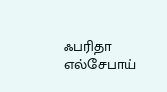ஃபரிதா எல்சேபாய்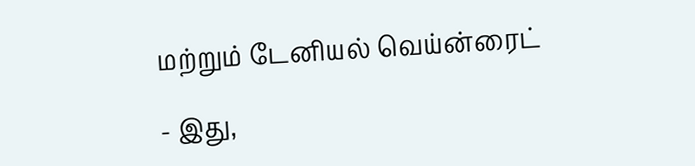மற்றும் டேனியல் வெய்ன்ரைட்

- இது,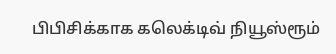பிபிசிக்காக கலெக்டிவ் நியூஸ்ரூம்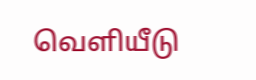வெளியீடு